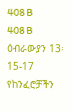408 B
408 B
ዕብራውያን 13፡ 15-17
የከንፈሮቻችን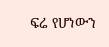ፍሬ የሆነውን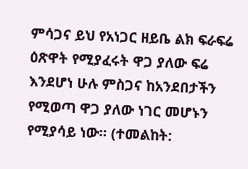ምሳጋና ይህ የአነጋር ዘይቤ ልክ ፍራፍሬ ዕጽዋት የሚያፈሩት ዋጋ ያለው ፍሬ እንደሆነ ሁሉ ምስጋና ከአንደበታችን የሚወጣ ዋጋ ያለው ነገር መሆኑን የሚያሳይ ነው፡፡ (ተመልከት: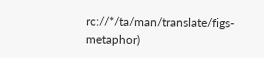rc://*/ta/man/translate/figs-metaphor)